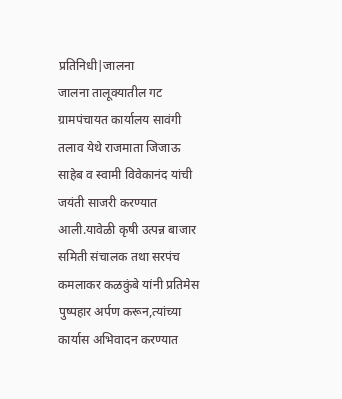प्रतिनिधी|जालना
जालना तालूक्यातील गट ग्रामपंचायत कार्यालय सावंगी तलाव येथे राजमाता जिजाऊ साहेब व स्वामी विवेकानंद यांची जयंती साजरी करण्यात आली.यावेळी कृषी उत्पन्न बाजार समिती संचालक तथा सरपंच कमलाकर कळकुंबे यांनी प्रतिमेस पुष्पहार अर्पण करून,त्यांच्या कार्यास अभिवादन करण्यात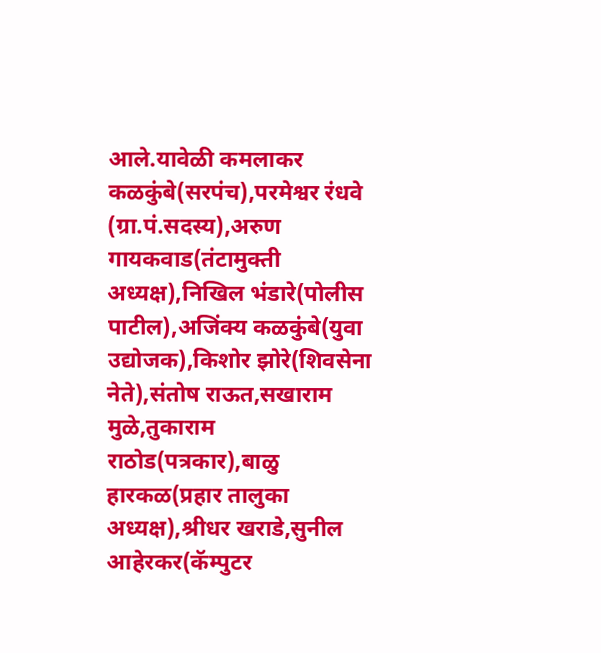आले.यावेळी कमलाकर कळकुंबे(सरपंच),परमेश्वर रंधवे (ग्रा.पं.सदस्य),अरुण गायकवाड(तंटामुक्ती अध्यक्ष),निखिल भंडारे(पोलीस पाटील),अजिंक्य कळकुंबे(युवा उद्योजक),किशोर झोरे(शिवसेना नेते),संतोष राऊत,सखाराम मुळे,तुकाराम राठोड(पत्रकार),बाळु हारकळ(प्रहार तालुका अध्यक्ष),श्रीधर खराडे,सुनील आहेरकर(कॅम्पुटर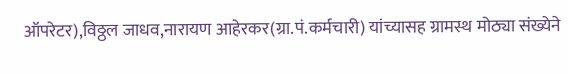ऑपरेटर),विठ्ठल जाधव,नारायण आहेरकर(ग्रा.पं.कर्मचारी) यांच्यासह ग्रामस्थ मोठ्या संख्येने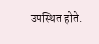उपस्थित होते.